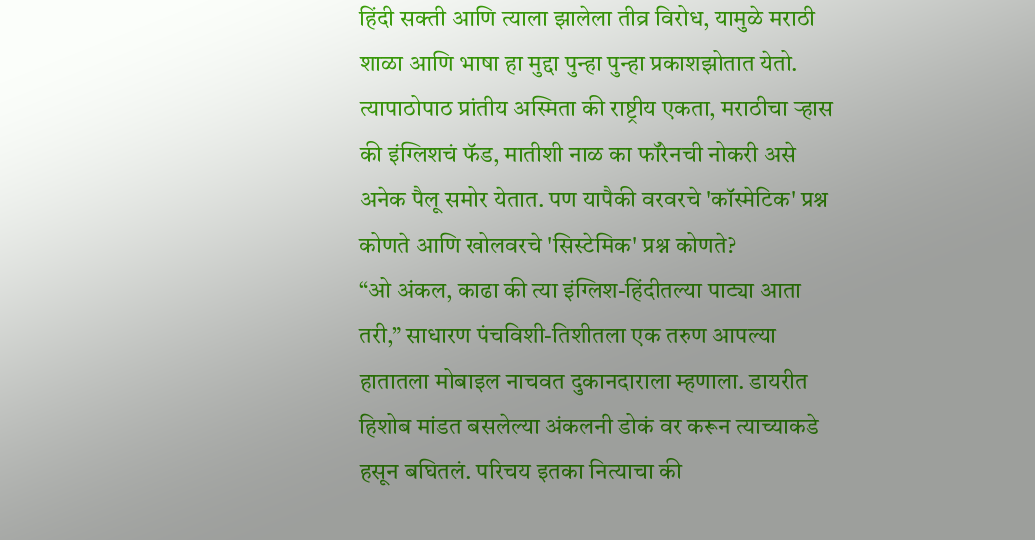हिंदी सक्ती आणि त्याला झालेला तीव्र विरोध, यामुळे मराठी शाळा आणि भाषा हा मुद्दा पुन्हा पुन्हा प्रकाशझोतात येतो. त्यापाठोपाठ प्रांतीय अस्मिता की राष्ट्रीय एकता, मराठीचा ऱ्हास की इंग्लिशचं फॅड, मातीशी नाळ का फॉरेनची नोकरी असे अनेक पैलू समोर येतात. पण यापैकी वरवरचे 'कॉस्मेटिक' प्रश्न कोणते आणि खोलवरचे 'सिस्टेमिक' प्रश्न कोणते?
“ओ अंकल, काढा की त्या इंग्लिश-हिंदीतल्या पाट्या आता तरी,” साधारण पंचविशी-तिशीतला एक तरुण आपल्या हातातला मोबाइल नाचवत दुकानदाराला म्हणाला. डायरीत हिशोब मांडत बसलेल्या अंकलनी डोकं वर करून त्याच्याकडे हसून बघितलं. परिचय इतका नित्याचा की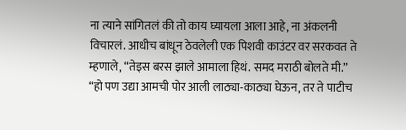ना त्याने सांगितलं की तो काय घ्यायला आला आहे, ना अंकलनी विचारलं. आधीच बांधून ठेवलेली एक पिशवी काउंटर वर सरकवत ते म्हणाले, “तेइस बरस झाले आमाला हिथं. समद मराठी बोलते मी.”
“हो पण उद्या आमची पोर आली लाठ्या-काठ्या घेऊन, तर ते पाटीच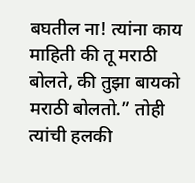बघतील ना! त्यांना काय माहिती की तू मराठी बोलते, की तुझा बायको मराठी बोलतो.” तोही त्यांची हलकी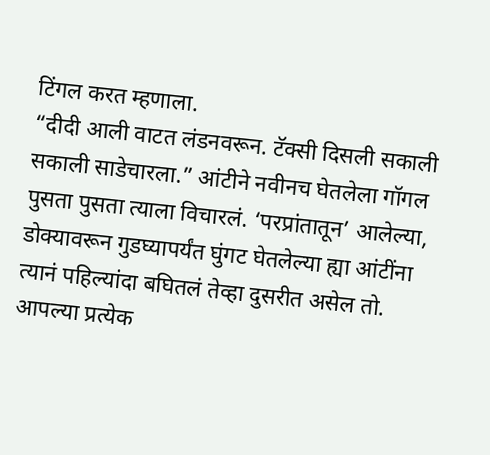टिंगल करत म्हणाला.
“दीदी आली वाटत लंडनवरून. टॅक्सी दिसली सकाली सकाली साडेचारला.” आंटीने नवीनच घेतलेला गॉगल पुसता पुसता त्याला विचारलं. ‘परप्रांतातून’ आलेल्या, डोक्यावरून गुडघ्यापर्यंत घुंगट घेतलेल्या ह्या आंटींना त्यानं पहिल्यांदा बघितलं तेव्हा दुसरीत असेल तो. आपल्या प्रत्येक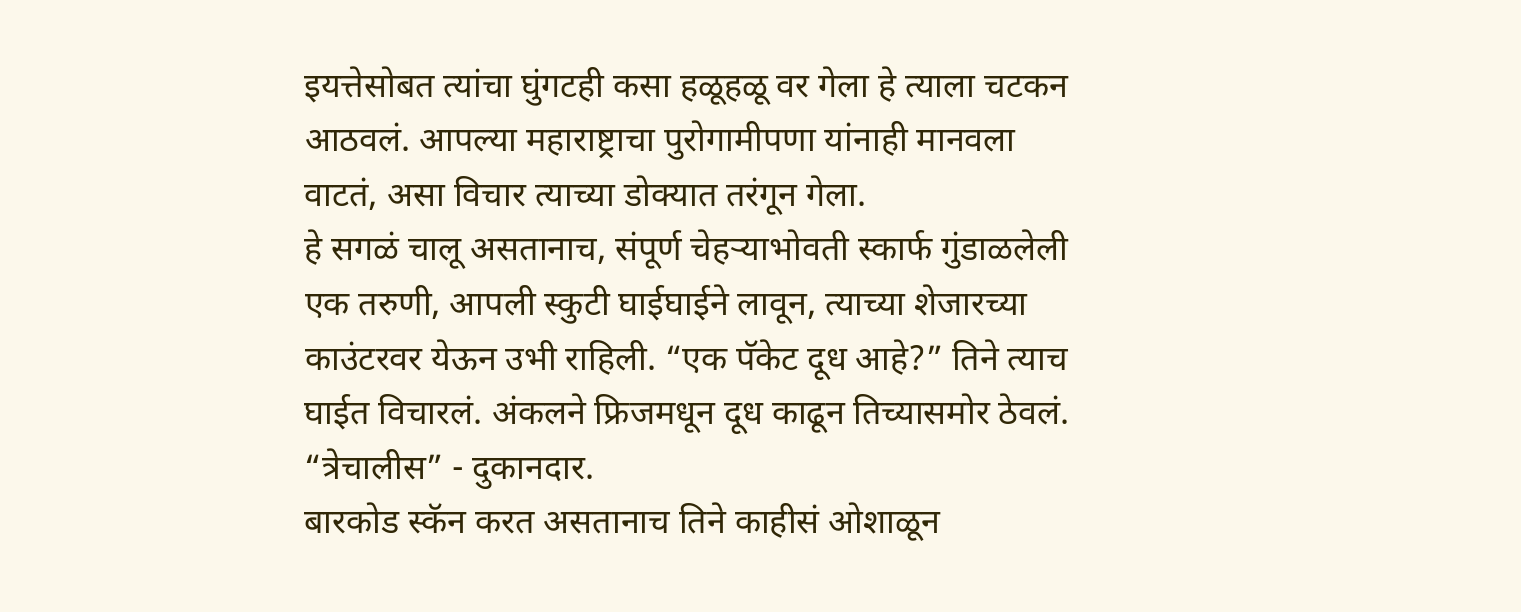इयत्तेसोबत त्यांचा घुंगटही कसा हळूहळू वर गेला हे त्याला चटकन आठवलं. आपल्या महाराष्ट्राचा पुरोगामीपणा यांनाही मानवला वाटतं, असा विचार त्याच्या डोक्यात तरंगून गेला.
हे सगळं चालू असतानाच, संपूर्ण चेहऱ्याभोवती स्कार्फ गुंडाळलेली एक तरुणी, आपली स्कुटी घाईघाईने लावून, त्याच्या शेजारच्या काउंटरवर येऊन उभी राहिली. “एक पॅकेट दूध आहे?” तिने त्याच घाईत विचारलं. अंकलने फ्रिजमधून दूध काढून तिच्यासमोर ठेवलं.
“त्रेचालीस” - दुकानदार.
बारकोड स्कॅन करत असतानाच तिने काहीसं ओशाळून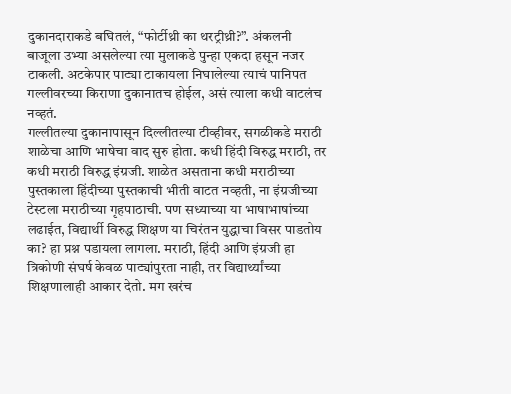दुकानदाराकडे बघितलं, “फोर्टीथ्री का थरट्रीथ्री?”. अंकलनी बाजूला उभ्या असलेल्या त्या मुलाकडे पुन्हा एकदा हसून नजर टाकली. अटकेपार पाट्या टाकायला निघालेल्या त्याचं पानिपत गल्लीवरच्या किराणा दुकानातच होईल, असं त्याला कधी वाटलंच नव्हतं.
गल्लीतल्या दुकानापासून दिल्लीतल्या टीव्हीवर, सगळीकडे मराठी शाळेचा आणि भाषेचा वाद सुरु होता. कधी हिंदी विरुद्ध मराठी, तर कधी मराठी विरुद्ध इंग्रजी. शाळेत असताना कधी मराठीच्या पुस्तकाला हिंदीच्या पुस्तकाची भीती वाटत नव्हती, ना इंग्रजीच्या टेस्टला मराठीच्या गृहपाठाची. पण सध्याच्या या भाषाभाषांच्या लढाईत, विद्यार्थी विरुद्ध शिक्षण या चिरंतन युद्धाचा विसर पाडतोय का? हा प्रश्न पडायला लागला. मराठी, हिंदी आणि इंग्रजी हा त्रिकोणी संघर्ष केवळ पाट्यांपुरता नाही, तर विद्यार्थ्यांच्या शिक्षणालाही आकार देतो. मग खरंच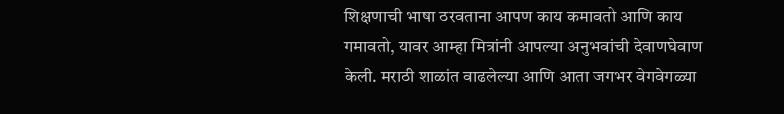शिक्षणाची भाषा ठरवताना आपण काय कमावतो आणि काय गमावतो, यावर आम्हा मित्रांनी आपल्या अनुभवांची देवाणघेवाण केली. मराठी शाळांत वाढलेल्या आणि आता जगभर वेगवेगळ्या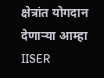क्षेत्रांत योगदान देणाऱ्या आम्हा IISER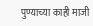पुण्याच्या काही माजी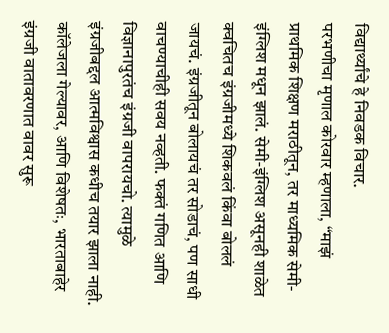विद्यार्थ्यांचे हे निवडक विचार.
परभणीचा मृणाल कोरवार म्हणाला, “माझं प्राथमिक शिक्षण मराठीतून, तर माध्यमिक सेमी-इंग्लिश मधून झालं. सेमी-इंग्लिश असूनही शाळेत क्वचितच इंग्रजीमध्ये शिकवलं किंवा बोललं जायचं. इंग्रजीतून बोलायचं तर सोडाचं, पण साधी वाचण्याचीही सवय नव्हती. फक्तं गणित आणि विज्ञानापुरतंच इंग्रजी वापरायचो. त्यामुळे इंग्रजीबद्दल आत्मविश्वास कधीच तयार झाला नाही. कॉलेजला गेल्यावर, आणि विशेषतः, भारताबाहेर इंग्रजी वातावरणात वावर सुरू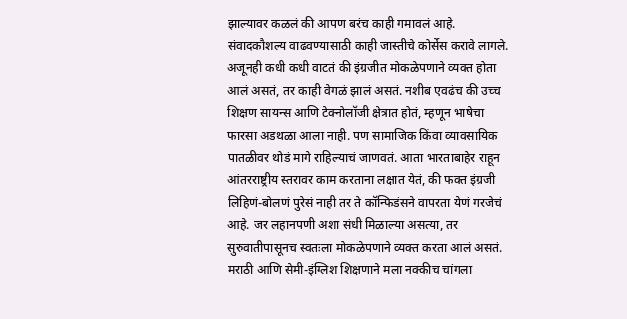झाल्यावर कळलं की आपण बरंच काही गमावलं आहे. संवादकौशल्य वाढवण्यासाठी काही जास्तीचे कोर्सेस करावे लागले. अजूनही कधी कधी वाटतं की इंग्रजीत मोकळेपणाने व्यक्त होता आलं असतं, तर काही वेगळं झालं असतं. नशीब एवढंच की उच्च शिक्षण सायन्स आणि टेक्नोलॉजी क्षेत्रात होतं, म्हणून भाषेचा फारसा अडथळा आला नाही. पण सामाजिक किंवा व्यावसायिक पातळीवर थोडं मागे राहिल्याचं जाणवतं. आता भारताबाहेर राहून आंतरराष्ट्रीय स्तरावर काम करताना लक्षात येतं, की फक्त इंग्रजी लिहिणं-बोलणं पुरेसं नाही तर ते कॉन्फिडंसने वापरता येणं गरजेचं आहे. जर लहानपणी अशा संधी मिळाल्या असत्या, तर सुरुवातीपासूनच स्वतःला मोकळेपणाने व्यक्त करता आलं असतं. मराठी आणि सेमी-इंग्लिश शिक्षणाने मला नक्कीच चांगला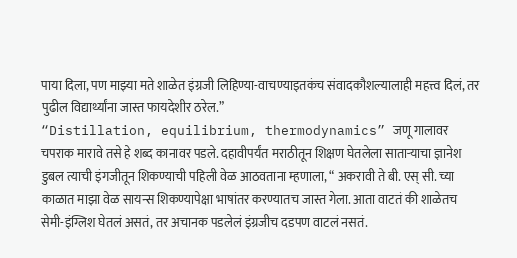पाया दिला, पण माझ्या मते शाळेत इंग्रजी लिहिण्या-वाचण्याइतकंच संवादकौशल्यालाही महत्त्व दिलं, तर पुढील विद्यार्थ्यांना जास्त फायदेशीर ठरेल.”
“Distillation, equilibrium, thermodynamics” जणू गालावर चपराक मारावे तसे हे शब्द कानावर पडले. दहावीपर्यंत मराठीतून शिक्षण घेतलेला साताऱ्याचा ज्ञानेश डुबल त्याची इंगजीतून शिकण्याची पहिली वेळ आठवताना म्हणाला, “ अकरावी ते बी. एस् सी. च्या काळात माझा वेळ सायन्स शिकण्यापेक्षा भाषांतर करण्यातच जास्त गेला. आता वाटतं की शाळेतच सेमी-इंग्लिश घेतलं असतं, तर अचानक पडलेलं इंग्रजीच दडपण वाटलं नसतं.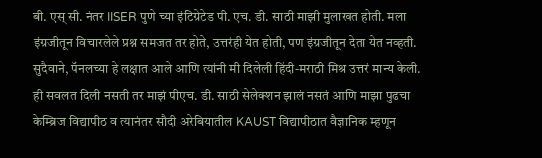बी. एस् सी. नंतर IISER पुणे च्या इंटिग्रेटेड पी. एच. डी. साठी माझी मुलाखत होती. मला इंग्रजीतून विचारलेले प्रश्न समजत तर होते, उत्तरंही येत होती, पण इंग्रजीतून देता येत नव्हती. सुदैवाने, पॅनलच्या हे लक्षात आले आणि त्यांनी मी दिलेली हिंदी-मराठी मिश्र उत्तरं मान्य केली. ही सवलत दिली नसती तर माझं पीएच. डी. साठी सेलेक्शन झालं नसतं आणि माझा पुढचा केम्ब्रिज विद्यापीठ व त्यानंतर सौदी अरेबियातील KAUST विद्यापीठात वैज्ञानिक म्हणून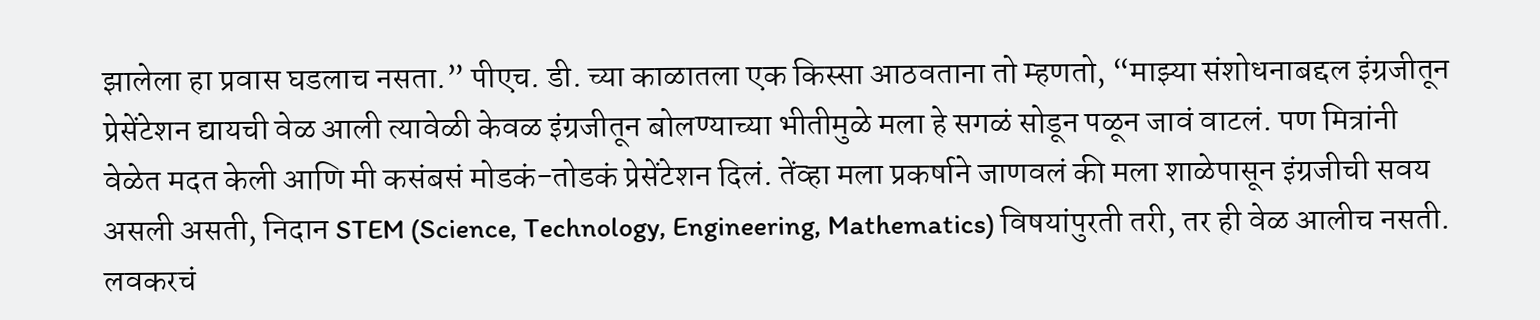झालेला हा प्रवास घडलाच नसता.” पीएच. डी. च्या काळातला एक किस्सा आठवताना तो म्हणतो, “माझ्या संशोधनाबद्दल इंग्रजीतून प्रेसेंटेशन द्यायची वेळ आली त्यावेळी केवळ इंग्रजीतून बोलण्याच्या भीतीमुळे मला हे सगळं सोडून पळून जावं वाटलं. पण मित्रांनी वेळेत मदत केली आणि मी कसंबसं मोडकं-तोडकं प्रेसेंटेशन दिलं. तेंव्हा मला प्रकर्षाने जाणवलं की मला शाळेपासून इंग्रजीची सवय असली असती, निदान STEM (Science, Technology, Engineering, Mathematics) विषयांपुरती तरी, तर ही वेळ आलीच नसती. लवकरचं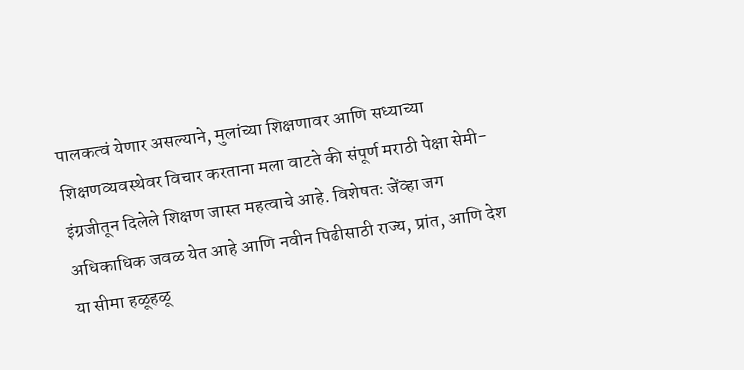पालकत्वं येणार असल्याने, मुलांच्या शिक्षणावर आणि सध्याच्या शिक्षणव्यवस्थेवर विचार करताना मला वाटते की संपूर्ण मराठी पेक्षा सेमी-इंग्रजीतून दिलेले शिक्षण जास्त महत्वाचे आहे. विशेषतः जेंव्हा जग अधिकाधिक जवळ येत आहे आणि नवीन पिढीसाठी राज्य, प्रांत, आणि देश या सीमा हळूहळू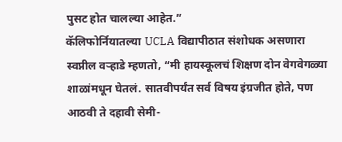पुसट होत चालल्या आहेत.”
कॅलिफोर्नियातल्या UCLA विद्यापीठात संशोधक असणारा स्वप्नील वऱ्हाडे म्हणतो, “मी हायस्कूलचं शिक्षण दोन वेगवेगळ्या शाळांमधून घेतलं. सातवीपर्यंत सर्व विषय इंग्रजीत होते, पण आठवी ते दहावी सेमी-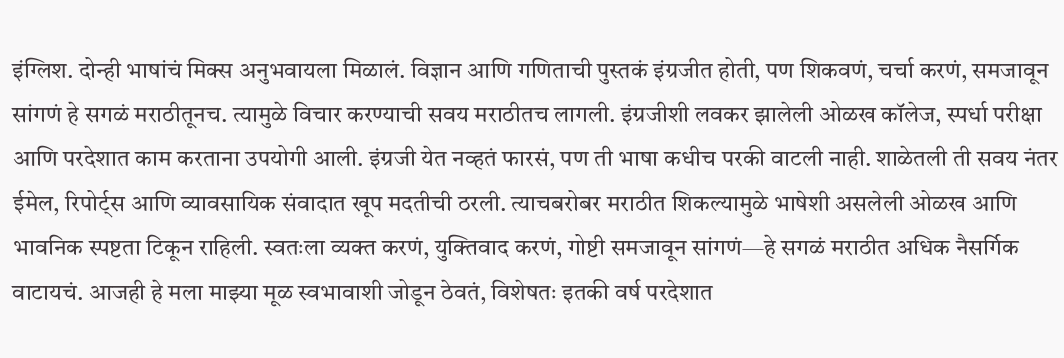इंग्लिश. दोन्ही भाषांचं मिक्स अनुभवायला मिळालं. विज्ञान आणि गणिताची पुस्तकं इंग्रजीत होती, पण शिकवणं, चर्चा करणं, समजावून सांगणं हे सगळं मराठीतूनच. त्यामुळे विचार करण्याची सवय मराठीतच लागली. इंग्रजीशी लवकर झालेली ओळख कॉलेज, स्पर्धा परीक्षा आणि परदेशात काम करताना उपयोगी आली. इंग्रजी येत नव्हतं फारसं, पण ती भाषा कधीच परकी वाटली नाही. शाळेतली ती सवय नंतर ईमेल, रिपोर्ट्स आणि व्यावसायिक संवादात खूप मदतीची ठरली. त्याचबरोबर मराठीत शिकल्यामुळे भाषेशी असलेली ओळख आणि भावनिक स्पष्टता टिकून राहिली. स्वतःला व्यक्त करणं, युक्तिवाद करणं, गोष्टी समजावून सांगणं—हे सगळं मराठीत अधिक नैसर्गिक वाटायचं. आजही हे मला माझ्या मूळ स्वभावाशी जोडून ठेवतं, विशेषतः इतकी वर्ष परदेशात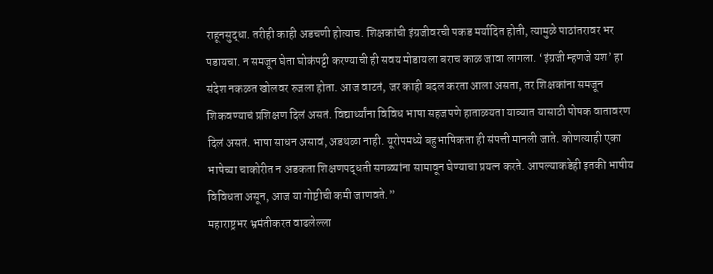राहूनसुद्धा. तरीही काही अडचणी होत्याच. शिक्षकांची इंग्रजीवरची पकड मर्यादित होती, त्यामुळे पाठांतरावर भर पडायचा. न समजून घेता घोकंपट्टी करण्याची ही सवय मोडायला बराच काळ जावा लागला. ‘इंग्रजी म्हणजे यश’ हा संदेश नकळत खोलवर रुजला होता. आज वाटतं, जर काही बदल करता आला असता, तर शिक्षकांना समजून शिकवण्याचं प्रशिक्षण दिलं असतं. विद्यार्थ्यांना विविध भाषा सहजपणे हाताळयता याव्यात यासाठी पोषक वातावरण दिलं असतं. भाषा साधन असावं, अडथळा नाही. यूरोपमध्ये बहुभाषिकता ही संपत्ती मानली जाते. कोणत्याही एका भाषेच्या चाकोरीत न अडकता शिक्षणपद्धती सगळ्यांना सामावून घेण्याचा प्रयत्न करते. आपल्याकडेही इतकी भाषीय विविधता असून, आज या गोष्टीची कमी जाणवते.”
महाराष्ट्रभर भ्रमंतीकरत वाढलेल्ला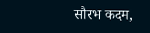सौरभ कदम,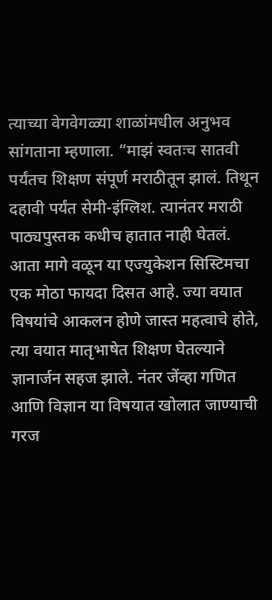त्याच्या वेगवेगळ्या शाळांमधील अनुभव सांगताना म्हणाला. “माझं स्वतःच सातवी पर्यंतच शिक्षण संपूर्ण मराठीतून झालं. तिथून दहावी पर्यंत सेमी-इंग्लिश. त्यानंतर मराठी पाठ्यपुस्तक कधीच हातात नाही घेतलं. आता मागे वळून या एज्युकेशन सिस्टिमचा एक मोठा फायदा दिसत आहे. ज्या वयात विषयांचे आकलन होणे जास्त महत्वाचे होते, त्या वयात मातृभाषेत शिक्षण घेतल्याने ज्ञानार्जन सहज झाले. नंतर जेंव्हा गणित आणि विज्ञान या विषयात खोलात जाण्याची गरज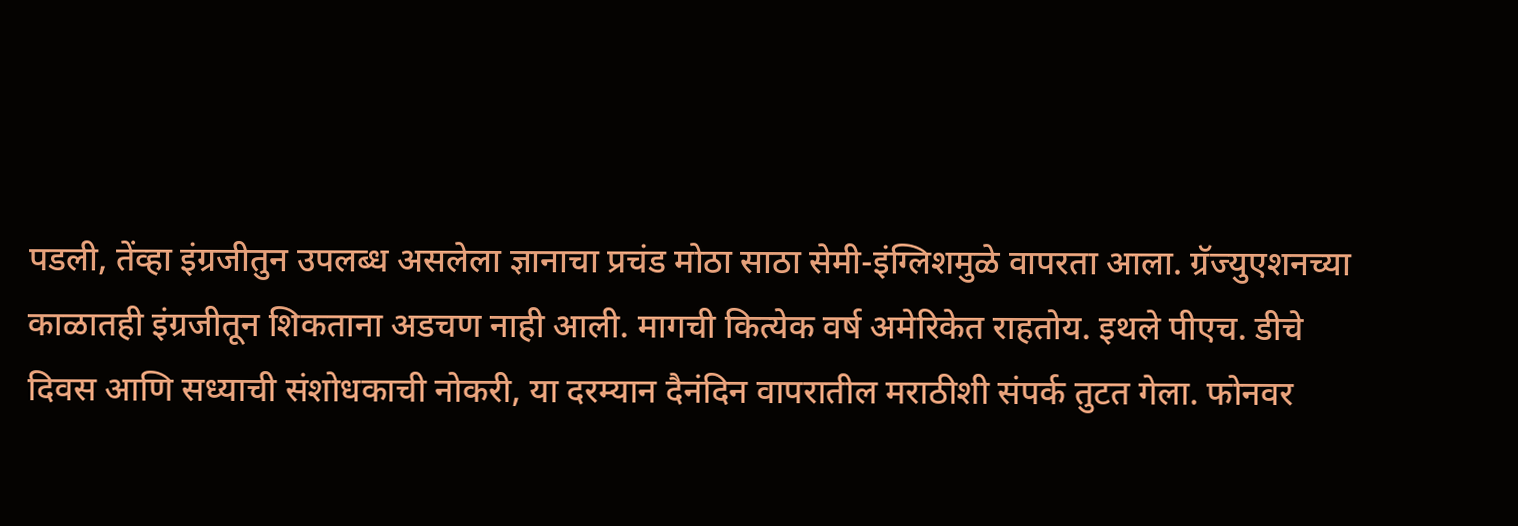पडली, तेंव्हा इंग्रजीतुन उपलब्ध असलेला ज्ञानाचा प्रचंड मोठा साठा सेमी-इंग्लिशमुळे वापरता आला. ग्रॅज्युएशनच्या काळातही इंग्रजीतून शिकताना अडचण नाही आली. मागची कित्येक वर्ष अमेरिकेत राहतोय. इथले पीएच. डीचे दिवस आणि सध्याची संशोधकाची नोकरी, या दरम्यान दैनंदिन वापरातील मराठीशी संपर्क तुटत गेला. फोनवर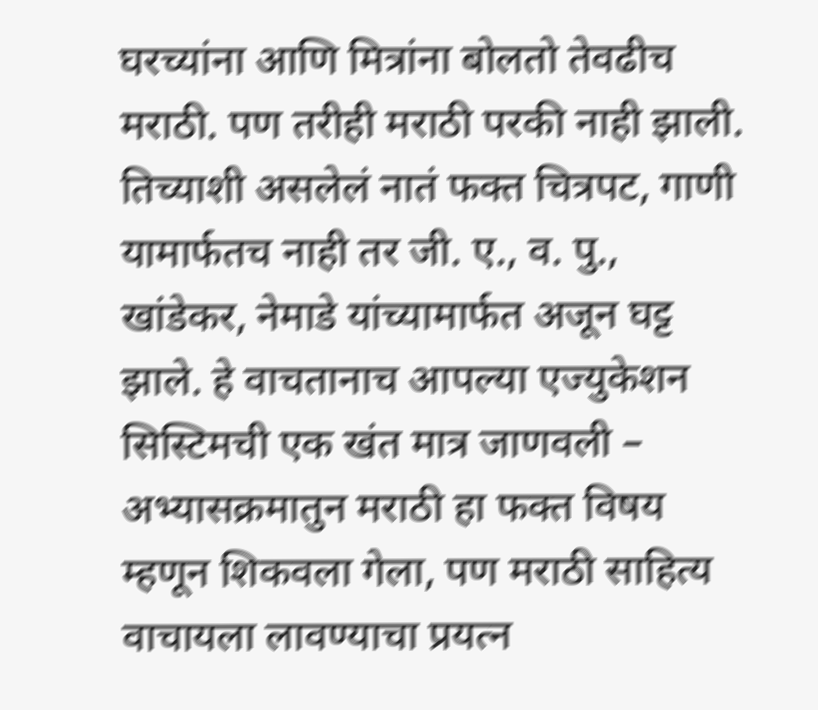घरच्यांना आणि मित्रांना बोलतो तेवढीच मराठी. पण तरीही मराठी परकी नाही झाली. तिच्याशी असलेलं नातं फक्त चित्रपट, गाणी यामार्फतच नाही तर जी. ए., व. पु., खांडेकर, नेमाडे यांच्यामार्फत अजून घट्ट झाले. हे वाचतानाच आपल्या एज्युकेशन सिस्टिमची एक खंत मात्र जाणवली – अभ्यासक्रमातुन मराठी हा फक्त विषय म्हणून शिकवला गेला, पण मराठी साहित्य वाचायला लावण्याचा प्रयत्न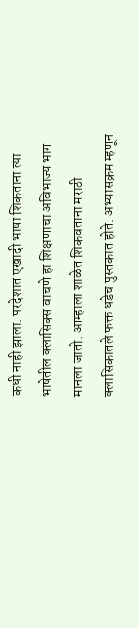कधी नाही झाला. परदेशात एखादी भाषा शिकताना त्या भाषेतील क्लासिक्स वाचणे हा शिक्षणाचा अविभाज्य भाग मानला जातो. आम्हाला शाळेत शिकवताना मराठी क्लासिकातले फक्त धडेच पुस्तकात होते. अभ्यासक्रम म्हणून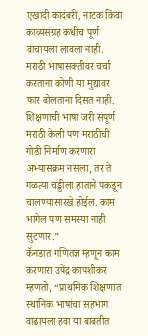एखादी कादंबरी, नाटक किंवा काव्यसंग्रह कधीच पूर्ण वाचायला लावला नाही. मराठी भाषासक्तीवर चर्चा करताना कोणी या मुद्यावर फार बोलताना दिसत नाही. शिक्षणाची भाषा जरी संपूर्ण मराठी केली पण मराठीची गोडी निर्माण करणारा अभ्यासक्रम नसला, तर ते गळत्या चड्डीला हाताने पकडून चालण्यासारखे होईल. काम भागेल पण समस्या नाही सुटणार.”
कॅनडात गणितज्ञ म्हणून काम करणारा उपेंद्र कापशीकर म्हणतो, “प्राथमिक शिक्षणात स्थानिक भाषांचा सहभाग वाढायला हवा या बाबतीत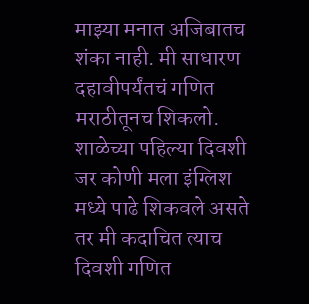माझ्या मनात अजिबातच शंका नाही. मी साधारण दहावीपर्यंतचं गणित मराठीतूनच शिकलो. शाळेच्या पहिल्या दिवशी जर कोणी मला इंग्लिश मध्ये पाढे शिकवले असते तर मी कदाचित त्याच दिवशी गणित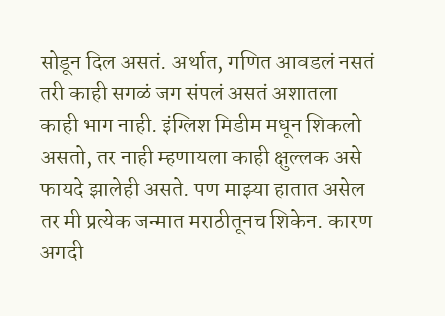सोडून दिल असतं. अर्थात, गणित आवडलं नसतं तरी काही सगळं जग संपलं असतं अशातला काही भाग नाही. इंग्लिश मिडीम मधून शिकलो असतो, तर नाही म्हणायला काही क्षुल्लक असे फायदे झालेही असते. पण माझ्या हातात असेल तर मी प्रत्येक जन्मात मराठीतूनच शिकेन. कारण अगदी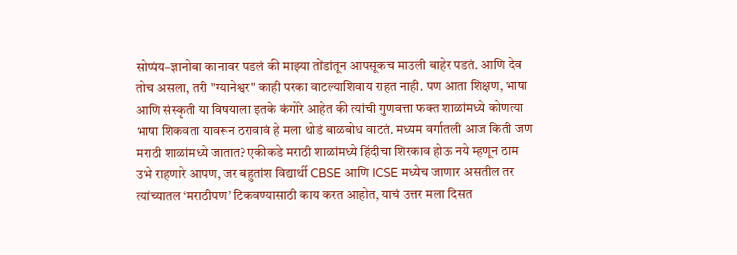सोप्पंय–ज्ञानोबा कानावर पडलं की माझ्या तोंडांतून आपसूकच माउली बाहेर पडतं. आणि देव तोच असला, तरी "ग्यानेश्वर" काही परका वाटल्याशिवाय राहत नाही. पण आता शिक्षण, भाषा आणि संस्कृती या विषयाला इतके कंगोरे आहेत की त्यांची गुणवत्ता फक्त शाळांमध्ये कोणत्या भाषा शिकवता यावरून ठरावावं हे मला थोडं बाळबोध वाटतं. मध्यम वर्गातली आज किती जण मराठी शाळांमध्ये जातात? एकीकडे मराठी शाळांमध्ये हिंदीचा शिरकाव होऊ नये म्हणून ठाम उभे राहणारे आपण, जर बहुतांश विद्यार्थी CBSE आणि ICSE मध्येच जाणार असतील तर त्यांच्यातल ‘मराठीपण’ टिकवण्यासाठी काय करत आहोत, याचं उत्तर मला दिसत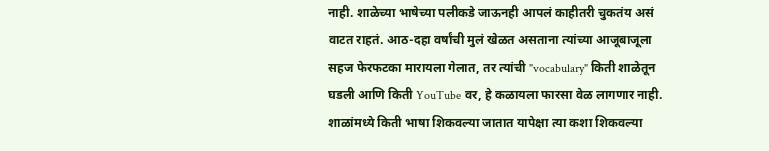नाही. शाळेच्या भाषेच्या पलीकडे जाऊनही आपलं काहीतरी चुकतंय असं वाटत राहतं. आठ-दहा वर्षांची मुलं खेळत असताना त्यांच्या आजूबाजूला सहज फेरफटका मारायला गेलात, तर त्यांची "vocabulary" किती शाळेतून घडली आणि किती YouTube वर, हे कळायला फारसा वेळ लागणार नाही. शाळांमध्ये किती भाषा शिकवल्या जातात यापेक्षा त्या कशा शिकवल्या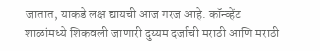जातात, याकडे लक्ष द्यायची आज गरज आहे. कॉन्व्हेंट शाळांमध्ये शिकवली जाणारी दुय्यम दर्जाची मराठी आणि मराठी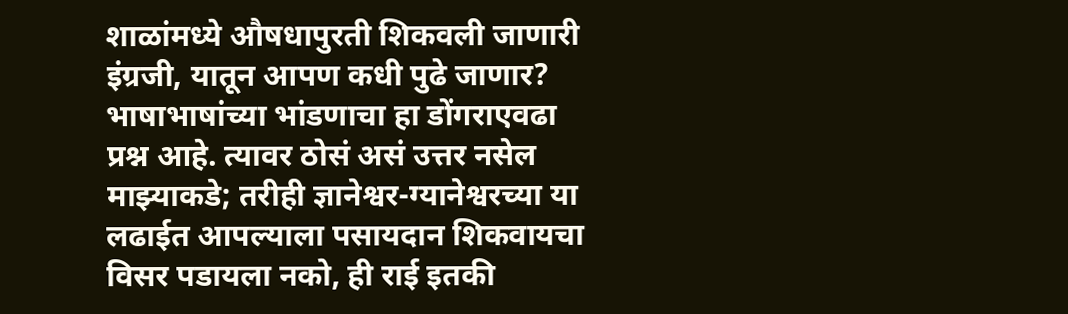शाळांमध्ये औषधापुरती शिकवली जाणारी इंग्रजी, यातून आपण कधी पुढे जाणार? भाषाभाषांच्या भांडणाचा हा डोंगराएवढा प्रश्न आहे. त्यावर ठोसं असं उत्तर नसेल माझ्याकडे; तरीही ज्ञानेश्वर-ग्यानेश्वरच्या या लढाईत आपल्याला पसायदान शिकवायचा विसर पडायला नको, ही राई इतकी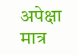अपेक्षा मात्र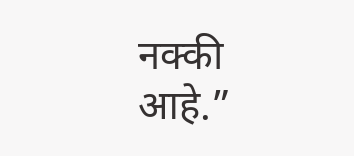नक्की आहे.”